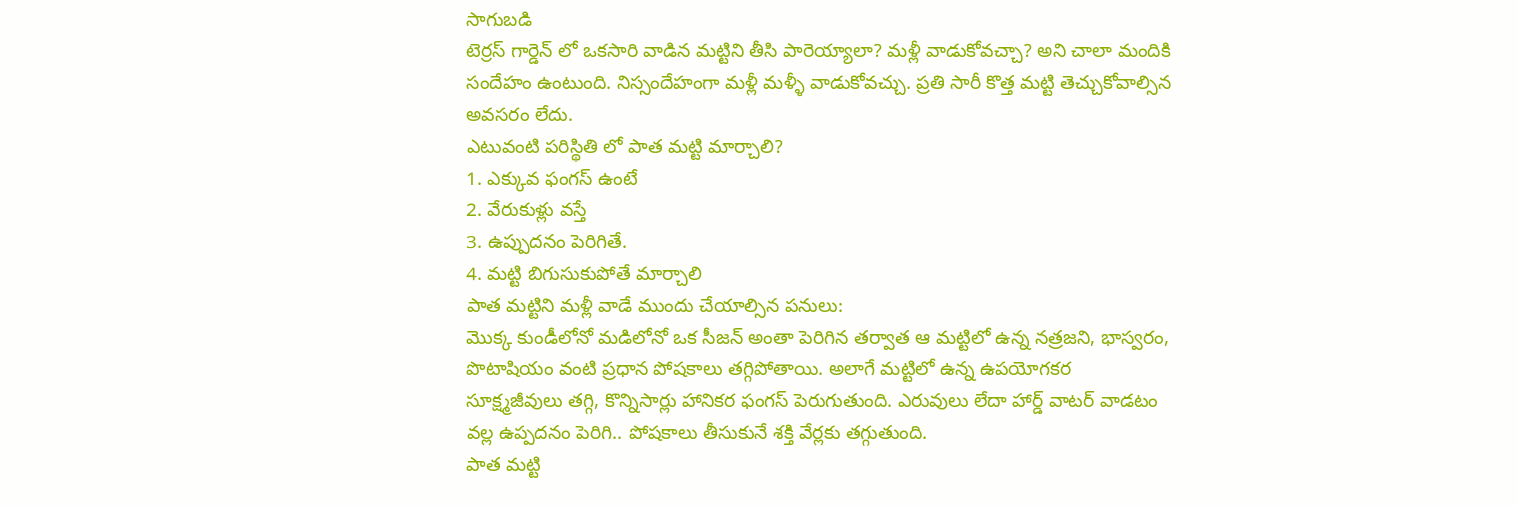సాగుబడి
టెర్రస్ గార్డెన్ లో ఒకసారి వాడిన మట్టిని తీసి పారెయ్యాలా? మళ్లీ వాడుకోవచ్చా? అని చాలా మందికి సందేహం ఉంటుంది. నిస్సందేహంగా మళ్లీ మళ్ళీ వాడుకోవచ్చు. ప్రతి సారీ కొత్త మట్టి తెచ్చుకోవాల్సిన అవసరం లేదు.
ఎటువంటి పరిస్థితి లో పాత మట్టి మార్చాలి?
1. ఎక్కువ ఫంగస్ ఉంటే
2. వేరుకుళ్లు వస్తే
3. ఉప్పుదనం పెరిగితే.
4. మట్టి బిగుసుకుపోతే మార్చాలి
పాత మట్టిని మళ్లీ వాడే ముందు చేయాల్సిన పనులు:
మొక్క కుండీలోనో మడిలోనో ఒక సీజన్ అంతా పెరిగిన తర్వాత ఆ మట్టిలో ఉన్న నత్రజని, భాస్వరం, పొటాషియం వంటి ప్రధాన పోషకాలు తగ్గిపోతాయి. అలాగే మట్టిలో ఉన్న ఉపయోగకర సూక్ష్మజీవులు తగ్గి, కొన్నిసార్లు హానికర ఫంగస్ పెరుగుతుంది. ఎరువులు లేదా హార్డ్ వాటర్ వాడటం వల్ల ఉప్పదనం పెరిగి.. పోషకాలు తీసుకునే శక్తి వేర్లకు తగ్గుతుంది.
పాత మట్టి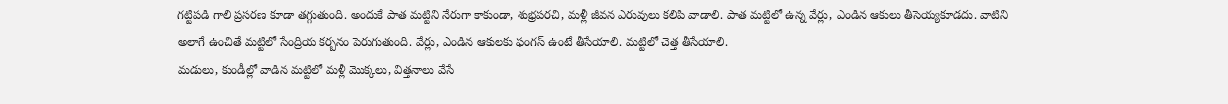గట్టిపడి గాలి ప్రసరణ కూడా తగ్గుతుంది. అందుకే పాత మట్టిని నేరుగా కాకుండా, శుభ్రపరచి, మళ్లీ జీవన ఎరువులు కలిపి వాడాలి. పాత మట్టిలో ఉన్న వేర్లు, ఎండిన ఆకులు తీసెయ్యకూడదు. వాటిని అలాగే ఉంచితే మట్టిలో సేంద్రియ కర్బనం పెరుగుతుంది. వేర్లు, ఎండిన ఆకులకు ఫంగస్ ఉంటే తీసేయాలి. మట్టిలో చెత్త తీసేయాలి.
మడులు, కుండీల్లో వాడిన మట్టిలో మళ్లీ మొక్కలు, విత్తనాలు వేసే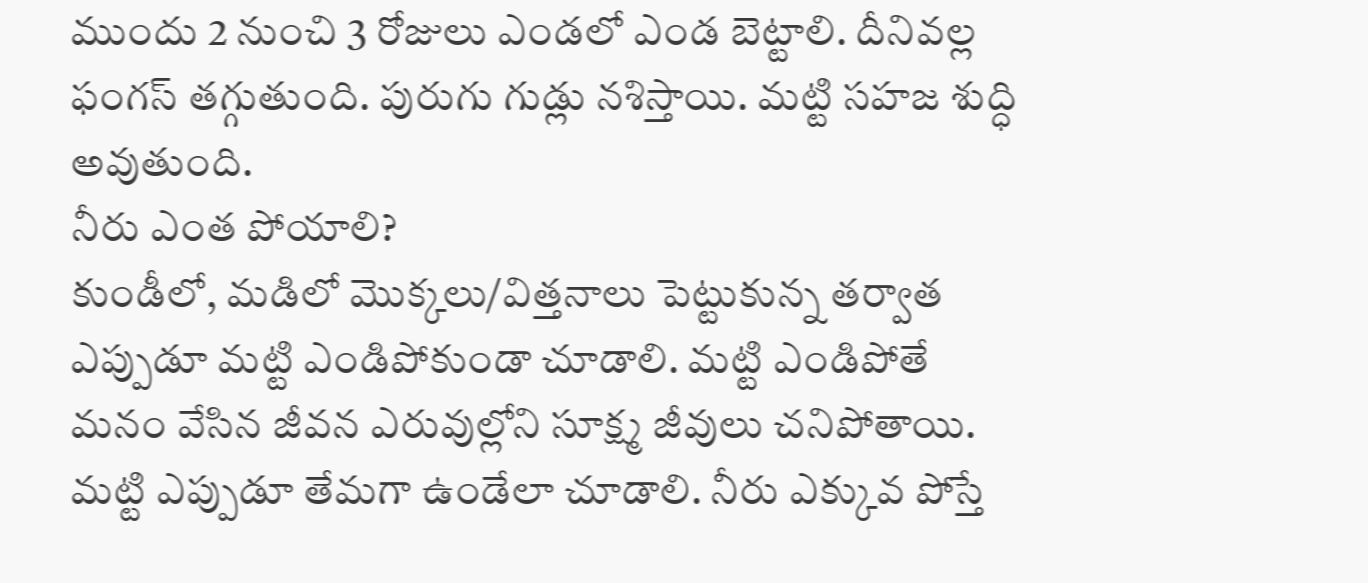ముందు 2 నుంచి 3 రోజులు ఎండలో ఎండ బెట్టాలి. దీనివల్ల ఫంగస్ తగ్గుతుంది. పురుగు గుడ్లు నశిస్తాయి. మట్టి సహజ శుద్ధి అవుతుంది.
నీరు ఎంత పోయాలి?
కుండీలో, మడిలో మొక్కలు/విత్తనాలు పెట్టుకున్న తర్వాత ఎప్పుడూ మట్టి ఎండిపోకుండా చూడాలి. మట్టి ఎండిపోతే మనం వేసిన జీవన ఎరువుల్లోని సూక్ష్మ జీవులు చనిపోతాయి. మట్టి ఎప్పుడూ తేమగా ఉండేలా చూడాలి. నీరు ఎక్కువ పోస్తే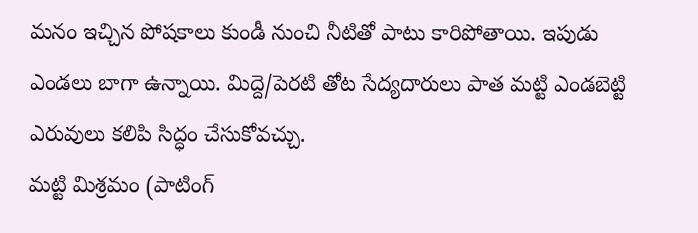మనం ఇచ్చిన పోషకాలు కుండీ నుంచి నీటితో పాటు కారిపోతాయి. ఇపుడు ఎండలు బాగా ఉన్నాయి. మిద్దె/పెరటి తోట సేద్యదారులు పాత మట్టి ఎండబెట్టి ఎరువులు కలిపి సిద్ధం చేసుకోవచ్చు.
మట్టి మిశ్రమం (పాటింగ్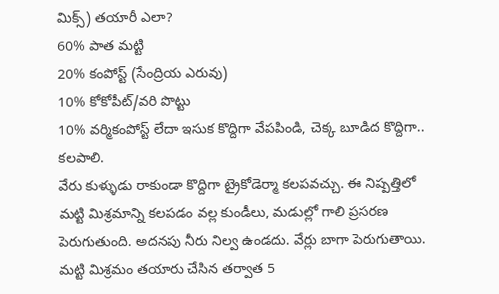మిక్స్) తయారీ ఎలా?
60% పాత మట్టి
20% కంపోస్ట్ (సేంద్రియ ఎరువు)
10% కోకోపీట్/వరి పొట్టు
10% వర్మికంపోస్ట్ లేదా ఇసుక కొద్దిగా వేపపిండి, చెక్క బూడిద కొద్దిగా.. కలపాలి.
వేరు కుళ్ళుడు రాకుండా కొద్దిగా ట్రైకోడెర్మా కలపవచ్చు. ఈ నిష్పత్తిలో మట్టి మిశ్రమాన్ని కలపడం వల్ల కుండీలు, మడుల్లో గాలి ప్రసరణ పెరుగుతుంది. అదనపు నీరు నిల్వ ఉండదు. వేర్లు బాగా పెరుగుతాయి. మట్టి మిశ్రమం తయారు చేసిన తర్వాత 5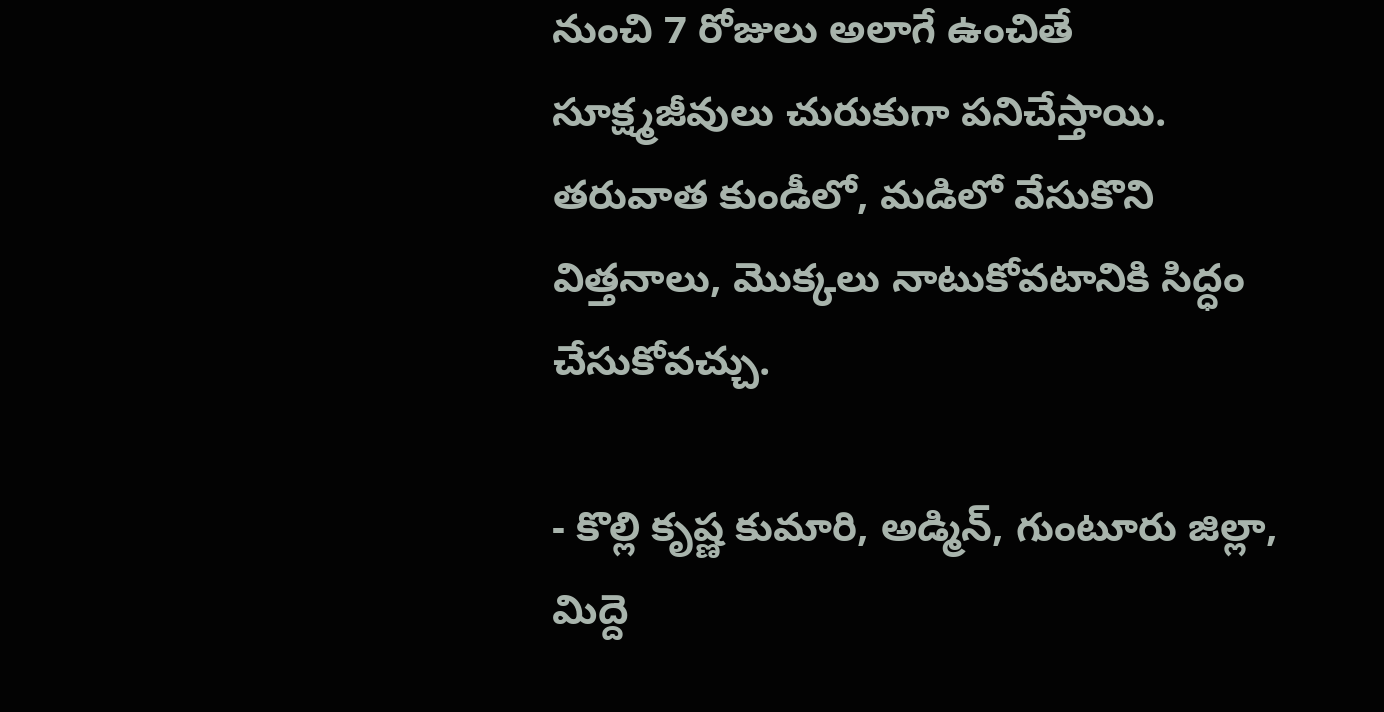నుంచి 7 రోజులు అలాగే ఉంచితే సూక్ష్మజీవులు చురుకుగా పనిచేస్తాయి. తరువాత కుండీలో, మడిలో వేసుకొని విత్తనాలు, మొక్కలు నాటుకోవటానికి సిద్ధం చేసుకోవచ్చు.

- కొల్లి కృష్ణ కుమారి, అడ్మిన్, గుంటూరు జిల్లా,
మిద్దె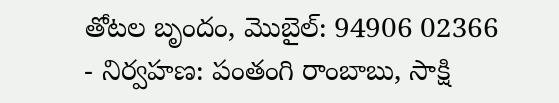తోటల బృందం, మొబైల్: 94906 02366
- నిర్వహణ: పంతంగి రాంబాబు, సాక్షి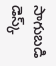సాగుబడి డెస్క్